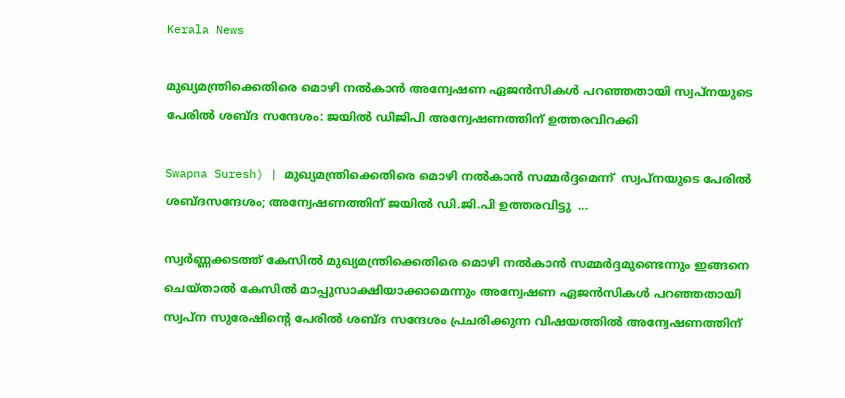Kerala News

മുഖ്യമന്ത്രിക്കെതിരെ മൊഴി നല്‍കാന്‍ അന്വേഷണ ഏജന്‍സികള്‍ പറഞ്ഞതായി സ്വപ്‌നയുടെ പേരില്‍ ശബ്ദ സന്ദേശം: ജയില്‍ ഡിജിപി അന്വേഷണത്തിന് ഉത്തരവിറക്കി

Swapna Suresh) | മുഖ്യമന്ത്രിക്കെതിരെ മൊഴി നല്‍കാന്‍ സമ്മര്‍ദ്ദമെന്ന്  സ്വപ്നയുടെ പേരില്‍ ശബ്ദസന്ദേശം; അന്വേഷണത്തിന് ജയില്‍ ഡി.ജി.പി ഉത്തരവിട്ടു  ...

സ്വര്‍ണ്ണക്കടത്ത് കേസില്‍ മുഖ്യമന്ത്രിക്കെതിരെ മൊഴി നല്‍കാന്‍ സമ്മര്‍ദ്ദമുണ്ടെന്നും ഇങ്ങനെ ചെയ്താല്‍ കേസില്‍ മാപ്പുസാക്ഷിയാക്കാമെന്നും അന്വേഷണ ഏജന്‍സികള്‍ പറഞ്ഞതായി സ്വപ്ന സുരേഷിന്റെ പേരില്‍ ശബ്ദ സന്ദേശം പ്രചരിക്കുന്ന വിഷയത്തില്‍ അന്വേഷണത്തിന്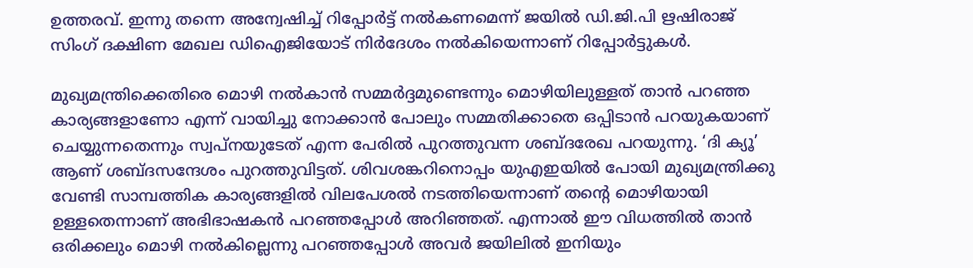ഉത്തരവ്. ഇന്നു തന്നെ അന്വേഷിച്ച് റിപ്പോര്‍ട്ട് നല്‍കണമെന്ന് ജയില്‍ ഡി.ജി.പി ഋഷിരാജ് സിംഗ് ദക്ഷിണ മേഖല ഡിഐജിയോട് നിര്‍ദേശം നല്‍കിയെന്നാണ് റിപ്പോര്‍ട്ടുകള്‍.

മുഖ്യമന്ത്രിക്കെതിരെ മൊഴി നല്‍കാന്‍ സമ്മര്‍ദ്ദമുണ്ടെന്നും മൊഴിയിലുള്ളത് താന്‍ പറഞ്ഞ കാര്യങ്ങളാണോ എന്ന് വായിച്ചു നോക്കാന്‍ പോലും സമ്മതിക്കാതെ ഒപ്പിടാന്‍ പറയുകയാണ് ചെയ്യുന്നതെന്നും സ്വപ്നയുടേത് എന്ന പേരില്‍ പുറത്തുവന്ന ശബ്ദരേഖ പറയുന്നു. ‘ദി ക്യൂ’ ആണ് ശബ്ദസന്ദേശം പുറത്തുവിട്ടത്. ശിവശങ്കറിനൊപ്പം യുഎഇയില്‍ പോയി മുഖ്യമന്ത്രിക്കു വേണ്ടി സാമ്പത്തിക കാര്യങ്ങളില്‍ വിലപേശല്‍ നടത്തിയെന്നാണ് തന്റെ മൊഴിയായി ഉള്ളതെന്നാണ് അഭിഭാഷകന്‍ പറഞ്ഞപ്പോള്‍ അറിഞ്ഞത്. എന്നാല്‍ ഈ വിധത്തില്‍ താന്‍ ഒരിക്കലും മൊഴി നല്‍കില്ലെന്നു പറഞ്ഞപ്പോള്‍ അവര്‍ ജയിലില്‍ ഇനിയും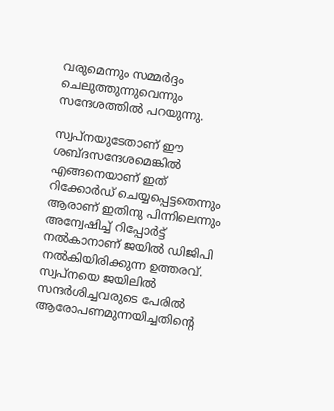വരുമെന്നും സമ്മര്‍ദ്ദം ചെലുത്തുന്നുവെന്നും സന്ദേശത്തില്‍ പറയുന്നു.

സ്വപ്നയുടേതാണ് ഈ ശബ്ദസന്ദേശമെങ്കില്‍ എങ്ങനെയാണ് ഇത് റിക്കോര്‍ഡ് ചെയ്യപ്പെട്ടതെന്നും ആരാണ് ഇതിനു പിന്നിലെന്നും അന്വേഷിച്ച് റിപ്പോര്‍ട്ട് നല്‍കാനാണ് ജയില്‍ ഡിജിപി നല്‍കിയിരിക്കുന്ന ഉത്തരവ്. സ്വപ്നയെ ജയിലില്‍ സന്ദര്‍ശിച്ചവരുടെ പേരില്‍ ആരോപണമുന്നയിച്ചതിന്റെ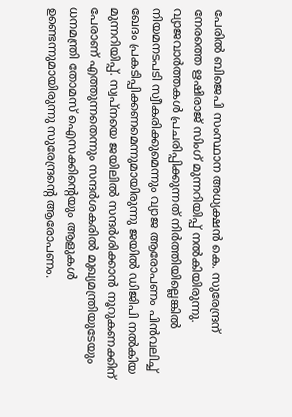പേരില്‍ ബിജെപി സംസ്ഥാന അധ്യക്ഷന്‍ കെ. സുരേന്ദ്രന് നേരത്തെ ഋഷിരാജ് സിംഗ് മുന്നറിയിപ്പ് നല്‍കിയിരുന്നു. വ്യാജവാര്‍ത്തകള്‍ പ്രചരിപ്പിക്കുന്നത് നിര്‍ത്തിയില്ലെങ്കില്‍ നിയമനടപടി സ്വീകരിക്കുമെന്നും വ്യാജ ആരോപണം പിന്‍വലിച്ച് ഖേദം പ്രകടിപ്പിക്കണമെന്നുമായിരുന്നു ജയില്‍ ഡിജിപി നല്‍കിയ മുന്നറിയിപ്പ്. സ്വപ്നയെ ജയിലില്‍ സന്ദര്‍ശിക്കാന്‍ നൂറുകണക്കിന് പേരാണ് എത്തുന്നതെന്നും സന്ദര്‍ശകരില്‍ മുഖ്യമന്ത്രിയുടേയും ധനമന്ത്രി തോമസ് ഐസക്കിന്റെയും ആളുകള്‍ ഉണ്ടെന്നുമായിരുന്നു സുരേന്ദ്രന്റെ ആരോപണം.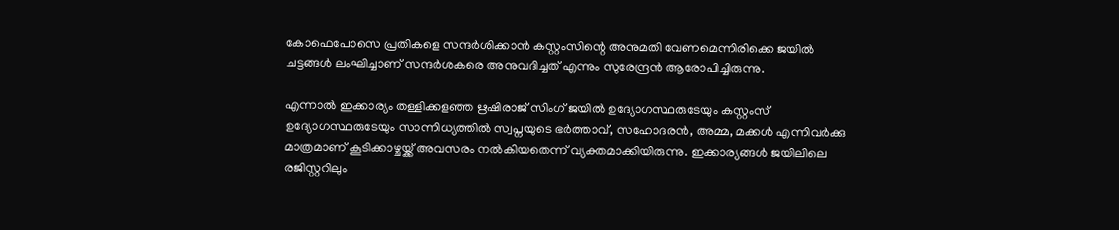കോഫെപോസെ പ്രതികളെ സന്ദര്‍ശിക്കാന്‍ കസ്റ്റംസിന്റെ അനുമതി വേണമെന്നിരിക്കെ ജയില്‍ ചട്ടങ്ങള്‍ ലംഘിച്ചാണ് സന്ദര്‍ശകരെ അനുവദിച്ചത് എന്നും സുരേന്ദ്രന്‍ ആരോപിച്ചിരുന്നു.

എന്നാല്‍ ഇക്കാര്യം തള്ളിക്കളഞ്ഞ ഋഷിരാജ് സിംഗ് ജയില്‍ ഉദ്യോഗസ്ഥരുടേയും കസ്റ്റംസ് ഉദ്യോഗസ്ഥരുടേയും സാന്നിധ്യത്തില്‍ സ്വപ്നയുടെ ഭര്‍ത്താവ്, സഹോദരന്‍, അമ്മ, മക്കള്‍ എന്നിവര്‍ക്കു മാത്രമാണ് കൂടിക്കാഴ്ചയ്ക്ക് അവസരം നല്‍കിയതെന്ന് വ്യക്തമാക്കിയിരുന്നു. ഇക്കാര്യങ്ങള്‍ ജയിലിലെ രജിസ്റ്ററിലും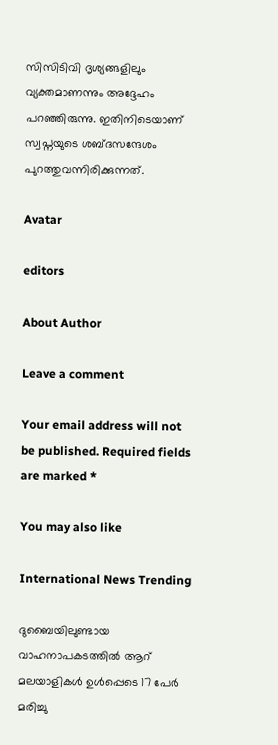സിസിടിവി ദൃശ്യങ്ങളിലും വ്യക്തമാണന്നും അദ്ദേഹം പറഞ്ഞിരുന്നു. ഇതിനിടെയാണ് സ്വപ്നയുടെ ശബ്ദസന്ദേശം പുറത്തുവന്നിരിക്കുന്നത്.

Avatar

editors

About Author

Leave a comment

Your email address will not be published. Required fields are marked *

You may also like

International News Trending

ദുബൈയിലുണ്ടായ വാഹനാപകടത്തില്‍ ആറ് മലയാളികള്‍ ഉള്‍പ്പെടെ 17 പേര്‍ മരിച്ചു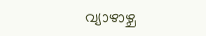വ്യാഴാഴ്ച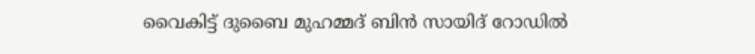വൈകിട്ട് ദുബൈ മുഹമ്മദ് ബിൻ സായിദ് റോഡിൽ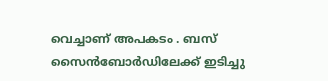വെച്ചാണ് അപകടം . ബസ് സൈൻബോർഡിലേക്ക് ഇടിച്ചു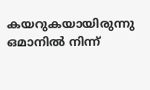കയറുകയായിരുന്നു ഒമാനിൽ നിന്ന്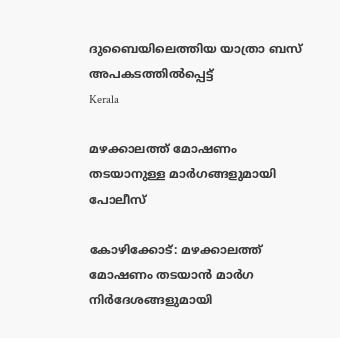ദുബൈയിലെത്തിയ യാത്രാ ബസ് അപകടത്തിൽപ്പെട്ട്
Kerala

മഴക്കാലത്ത് മോഷണം തടയാനുള്ള മാര്‍ഗങ്ങളുമായി പോലീസ്‌

കോഴിക്കോട്: മഴക്കാലത്ത് മോഷണം തടയാന്‍ മാര്‍ഗ നിര്‍ദേശങ്ങളുമായി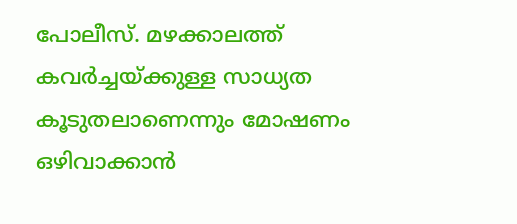പോലീസ്. മഴക്കാലത്ത് കവര്‍ച്ചയ്ക്കുള്ള സാധ്യത കൂടുതലാണെന്നും മോഷണം ഒഴിവാക്കാന്‍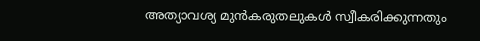അത്യാവശ്യ മുന്‍കരുതലുകള്‍ സ്വീകരിക്കുന്നതും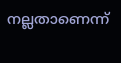നല്ലതാണെന്ന്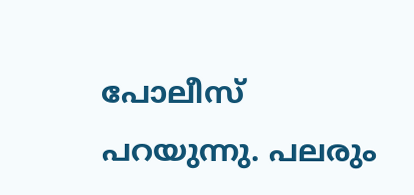പോലീസ് പറയുന്നു. പലരും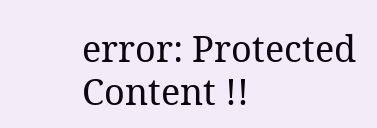error: Protected Content !!